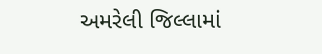અમરેલી જિલ્લામાં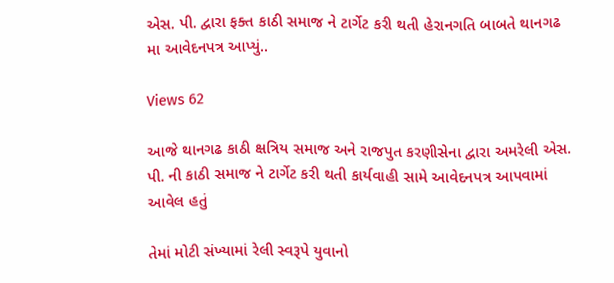એસ. પી. દ્વારા ફક્ત કાઠી સમાજ ને ટાર્ગેટ કરી થતી હેરાનગતિ બાબતે થાનગઢ મા આવેદનપત્ર આપ્યું..

Views 62

આજે થાનગઢ કાઠી ક્ષત્રિય સમાજ અને રાજપુત કરણીસેના દ્વારા અમરેલી એસ. પી. ની કાઠી સમાજ ને ટાર્ગેટ કરી થતી કાર્યવાહી સામે આવેદનપત્ર આપવામાં આવેલ હતું

તેમાં મોટી સંખ્યામાં રેલી સ્વરૂપે યુવાનો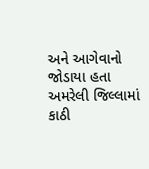અને આગેવાનો જોડાયા હતા
અમરેલી જિલ્લામાં કાઠી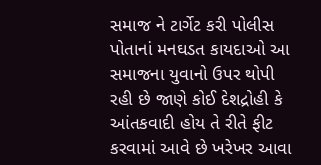સમાજ ને ટાર્ગેટ કરી પોલીસ પોતાનાં મનઘડત કાયદાઓ આ સમાજના યુવાનો ઉપર થોપી રહી છે જાણે કોઈ દેશદ્રોહી કે આંતકવાદી હોય તે રીતે ફીટ કરવામાં આવે છે ખરેખર આવા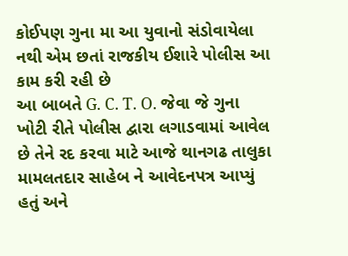કોઈપણ ગુના મા આ યુવાનો સંડોવાયેલા નથી એમ છતાં રાજકીય ઈશારે પોલીસ આ કામ કરી રહી છે
આ બાબતે G. C. T. O. જેવા જે ગુના ખોટી રીતે પોલીસ દ્વારા લગાડવામાં આવેલ છે તેને રદ કરવા માટે આજે થાનગઢ તાલુકા મામલતદાર સાહેબ ને આવેદનપત્ર આપ્યું હતું અને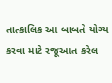તાત્કાલિક આ બાબતે યોગ્ય કરવા માટે રજૂઆત કરેલ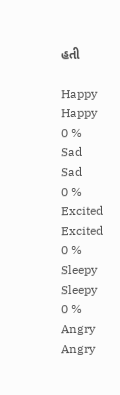હતી

Happy
Happy
0 %
Sad
Sad
0 %
Excited
Excited
0 %
Sleepy
Sleepy
0 %
Angry
Angry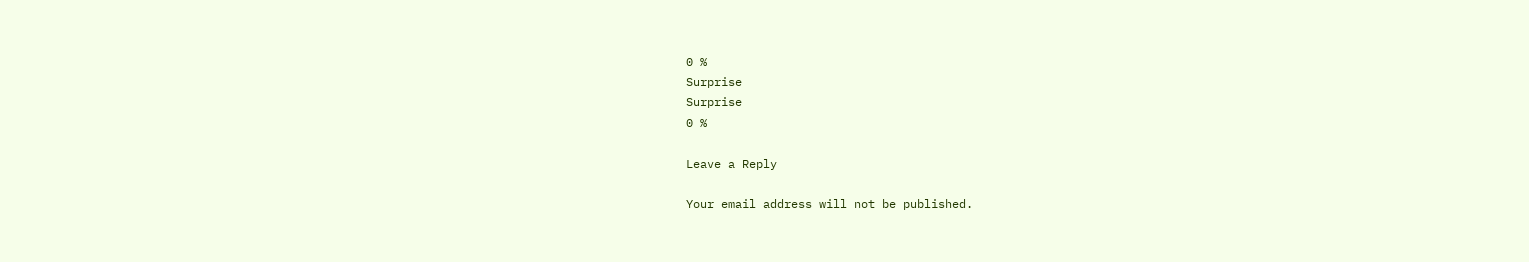0 %
Surprise
Surprise
0 %

Leave a Reply

Your email address will not be published.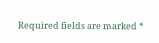Required fields are marked *